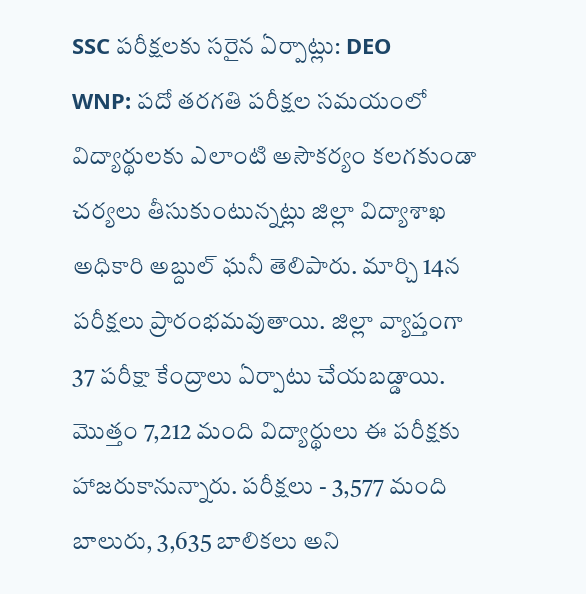SSC పరీక్షలకు సరైన ఏర్పాట్లు: DEO
WNP: పదో తరగతి పరీక్షల సమయంలో విద్యార్థులకు ఎలాంటి అసౌకర్యం కలగకుండా చర్యలు తీసుకుంటున్నట్లు జిల్లా విద్యాశాఖ అధికారి అబ్దుల్ ఘనీ తెలిపారు. మార్చి 14న పరీక్షలు ప్రారంభమవుతాయి. జిల్లా వ్యాప్తంగా 37 పరీక్షా కేంద్రాలు ఏర్పాటు చేయబడ్డాయి. మొత్తం 7,212 మంది విద్యార్థులు ఈ పరీక్షకు హాజరుకానున్నారు. పరీక్షలు - 3,577 మంది బాలురు, 3,635 బాలికలు అని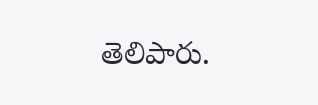తెలిపారు.